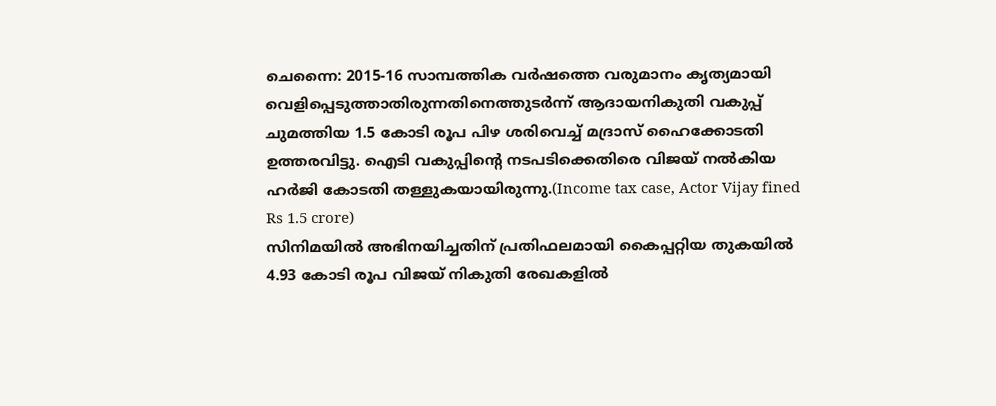ചെന്നൈ: 2015-16 സാമ്പത്തിക വർഷത്തെ വരുമാനം കൃത്യമായി വെളിപ്പെടുത്താതിരുന്നതിനെത്തുടർന്ന് ആദായനികുതി വകുപ്പ് ചുമത്തിയ 1.5 കോടി രൂപ പിഴ ശരിവെച്ച് മദ്രാസ് ഹൈക്കോടതി ഉത്തരവിട്ടു. ഐടി വകുപ്പിന്റെ നടപടിക്കെതിരെ വിജയ് നൽകിയ ഹർജി കോടതി തള്ളുകയായിരുന്നു.(Income tax case, Actor Vijay fined Rs 1.5 crore)
സിനിമയിൽ അഭിനയിച്ചതിന് പ്രതിഫലമായി കൈപ്പറ്റിയ തുകയിൽ 4.93 കോടി രൂപ വിജയ് നികുതി രേഖകളിൽ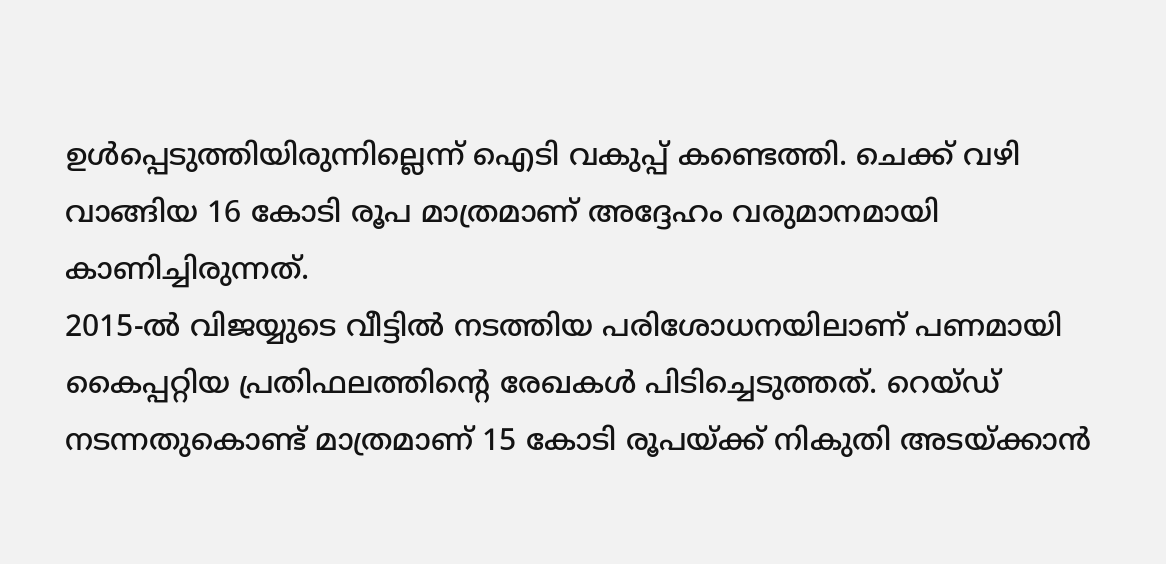ഉൾപ്പെടുത്തിയിരുന്നില്ലെന്ന് ഐടി വകുപ്പ് കണ്ടെത്തി. ചെക്ക് വഴി വാങ്ങിയ 16 കോടി രൂപ മാത്രമാണ് അദ്ദേഹം വരുമാനമായി കാണിച്ചിരുന്നത്.
2015-ൽ വിജയ്യുടെ വീട്ടിൽ നടത്തിയ പരിശോധനയിലാണ് പണമായി കൈപ്പറ്റിയ പ്രതിഫലത്തിന്റെ രേഖകൾ പിടിച്ചെടുത്തത്. റെയ്ഡ് നടന്നതുകൊണ്ട് മാത്രമാണ് 15 കോടി രൂപയ്ക്ക് നികുതി അടയ്ക്കാൻ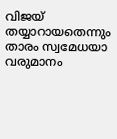വിജയ് തയ്യാറായതെന്നും താരം സ്വമേധയാ വരുമാനം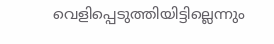വെളിപ്പെടുത്തിയിട്ടില്ലെന്നും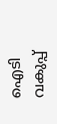ഐടി വകുപ്പ്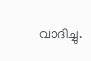വാദിച്ചു.